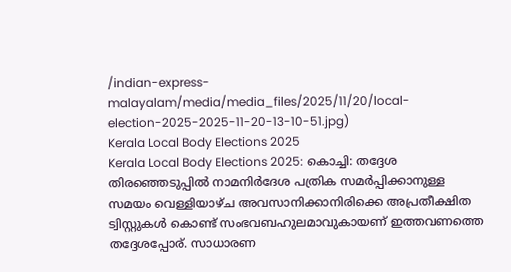/indian-express-malayalam/media/media_files/2025/11/20/local-election-2025-2025-11-20-13-10-51.jpg)
Kerala Local Body Elections 2025
Kerala Local Body Elections 2025: കൊച്ചി: തദ്ദേശ തിരഞ്ഞെടുപ്പിൽ നാമനിർദേശ പത്രിക സമർപ്പിക്കാനുള്ള സമയം വെള്ളിയാഴ്ച അവസാനിക്കാനിരിക്കെ അപ്രതീക്ഷിത ട്വിസ്റ്റുകൾ കൊണ്ട് സംഭവബഹുലമാവുകായണ് ഇത്തവണത്തെ തദ്ദേശപ്പോര്. സാധാരണ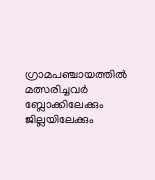ഗ്രാമപഞ്ചായത്തിൽ മത്സരിച്ചവർ ബ്ലോക്കിലേക്കും ജില്ലയിലേക്കും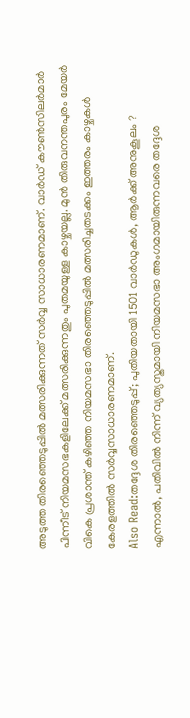അടുത്ത തിരഞ്ഞെടുപ്പിൽ മത്സരിക്കുന്നത് സർവ്വ സാധാരണമാണ്. വാർഡ് കൗൺസിലർമാർ പിന്നീട് നിയമസഭകളിലേക്ക് മത്സരിക്കുന്നതും പുതമയുള്ള കാഴ്ചയല്ല. മുൻ തിരുവനന്തപുരം മേയർ വികെ പ്രശാന്ത് കഴിഞ്ഞ നിയമസഭാ തിരഞ്ഞെടുപ്പിൽ മത്സരിച്ചതടക്കം ഇത്തരം കാഴ്ചകൾ കേരളത്തിൽ സർവ്വസാധാരണമാണ്.
Also Read:തദ്ദേശ തിരഞ്ഞെടുപ്പ്; പുതിയതായി 1501 വാർഡുകൾ, ആർക്ക് അനുകൂലം ?
എന്നാൽ, പതിവിൽ നിന്ന് വ്യത്യസ്തമായി നിയമസഭാ അംഗമായിരുന്നവരെ തദ്ദേശ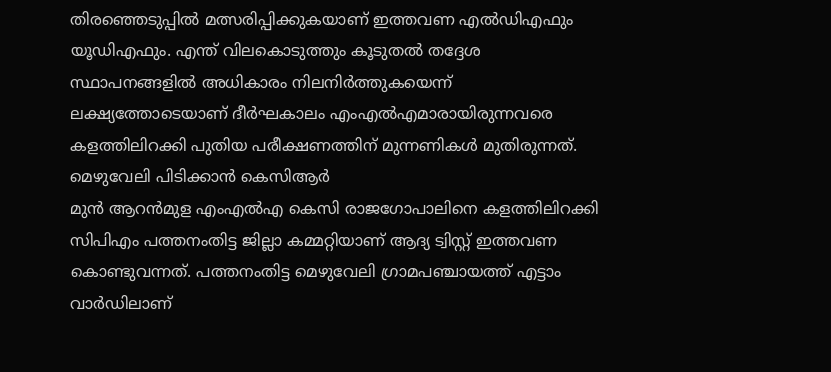തിരഞ്ഞെടുപ്പിൽ മത്സരിപ്പിക്കുകയാണ് ഇത്തവണ എൽഡിഎഫും യൂഡിഎഫും. എന്ത് വിലകൊടുത്തും കൂടുതൽ തദ്ദേശ സ്ഥാപനങ്ങളിൽ അധികാരം നിലനിർത്തുകയെന്ന് ലക്ഷ്യത്തോടെയാണ് ദീർഘകാലം എംഎൽഎമാരായിരുന്നവരെ കളത്തിലിറക്കി പുതിയ പരീക്ഷണത്തിന് മുന്നണികൾ മുതിരുന്നത്.
മെഴുവേലി പിടിക്കാൻ കെസിആർ
മുൻ ആറൻമുള എംഎൽഎ കെസി രാജഗോപാലിനെ കളത്തിലിറക്കി സിപിഎം പത്തനംതിട്ട ജില്ലാ കമ്മറ്റിയാണ് ആദ്യ ട്വിസ്റ്റ് ഇത്തവണ കൊണ്ടുവന്നത്. പത്തനംതിട്ട മെഴുവേലി ഗ്രാമപഞ്ചായത്ത് എട്ടാം വാർഡിലാണ്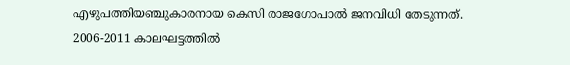എഴുപത്തിയഞ്ചുകാരനായ കെസി രാജഗോപാൽ ജനവിധി തേടുന്നത്.
2006-2011 കാലഘട്ടത്തിൽ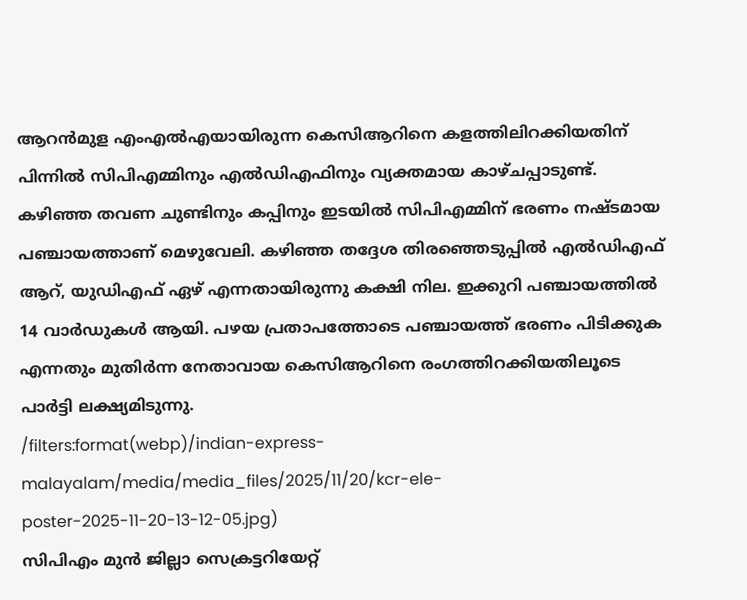ആറൻമുള എംഎൽഎയായിരുന്ന കെസിആറിനെ കളത്തിലിറക്കിയതിന് പിന്നിൽ സിപിഎമ്മിനും എൽഡിഎഫിനും വ്യക്തമായ കാഴ്ചപ്പാടുണ്ട്. കഴിഞ്ഞ തവണ ചുണ്ടിനും കപ്പിനും ഇടയിൽ സിപിഎമ്മിന് ഭരണം നഷ്ടമായ പഞ്ചായത്താണ് മെഴുവേലി. കഴിഞ്ഞ തദ്ദേശ തിരഞ്ഞെടുപ്പിൽ എൽഡിഎഫ് ആറ്, യുഡിഎഫ് ഏഴ് എന്നതായിരുന്നു കക്ഷി നില. ഇക്കുറി പഞ്ചായത്തിൽ 14 വാർഡുകൾ ആയി. പഴയ പ്രതാപത്തോടെ പഞ്ചായത്ത് ഭരണം പിടിക്കുക എന്നതും മുതിർന്ന നേതാവായ കെസിആറിനെ രംഗത്തിറക്കിയതിലൂടെ പാർട്ടി ലക്ഷ്യമിടുന്നു.
/filters:format(webp)/indian-express-malayalam/media/media_files/2025/11/20/kcr-ele-poster-2025-11-20-13-12-05.jpg)
സിപിഎം മുൻ ജില്ലാ സെക്രട്ടറിയേറ്റ്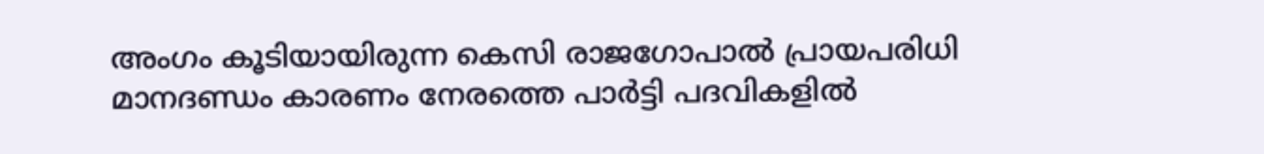അംഗം കൂടിയായിരുന്ന കെസി രാജഗോപാൽ പ്രായപരിധി മാനദണ്ഡം കാരണം നേരത്തെ പാർട്ടി പദവികളിൽ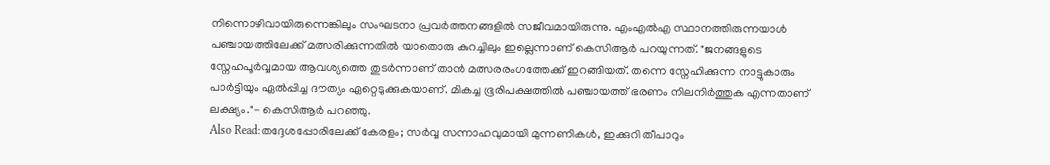നിന്നൊഴിവായിരുന്നെങ്കിലും സംഘടനാ പ്രവർത്തനങ്ങളിൽ സജീവമായിരുന്നു. എംഎൽഎ സ്ഥാനത്തിരുന്നയാൾ പഞ്ചായത്തിലേക്ക് മത്സരിക്കുന്നതിൽ യാതൊരു കുറച്ചിലും ഇല്ലെന്നാണ് കെസിആർ പറയുന്നത്. "ജനങ്ങളുടെ സ്നേഹപൂർവ്വമായ ആവശ്യത്തെ തുടർന്നാണ് താൻ മത്സരരംഗത്തേക്ക് ഇറങ്ങിയത്. തന്നെ സ്നേഹിക്കുന്ന നാട്ടുകാരും പാർട്ടിയും ഏൽപ്പിച്ച ദൗത്യം ഏറ്റെടുക്കുകയാണ്. മികച്ച ഭൂരിപക്ഷത്തിൽ പഞ്ചായത്ത് ഭരണം നിലനിർത്തുക എന്നതാണ് ലക്ഷ്യം."- കെസിആർ പറഞ്ഞു.
Also Read:തദ്ദേശപ്പോരിലേക്ക് കേരളം; സർവ്വ സന്നാഹവുമായി മുന്നണികൾ, ഇക്കുറി തീപാറും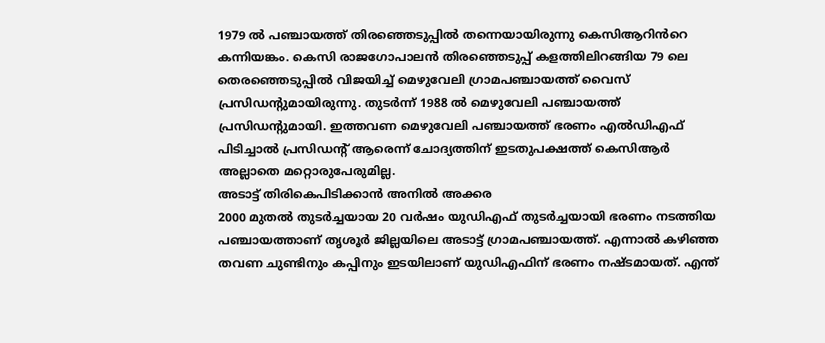1979 ൽ പഞ്ചായത്ത് തിരഞ്ഞെടുപ്പിൽ തന്നെയായിരുന്നു കെസിആറിൻറെ കന്നിയങ്കം. കെസി രാജഗോപാലൻ തിരഞ്ഞെടുപ്പ് കളത്തിലിറങ്ങിയ 79 ലെ തെരഞ്ഞെടുപ്പിൽ വിജയിച്ച് മെഴുവേലി ഗ്രാമപഞ്ചായത്ത് വൈസ് പ്രസിഡന്റുമായിരുന്നു. തുടർന്ന് 1988 ൽ മെഴുവേലി പഞ്ചായത്ത് പ്രസിഡന്റുമായി. ഇത്തവണ മെഴുവേലി പഞ്ചായത്ത് ഭരണം എൽഡിഎഫ് പിടിച്ചാൽ പ്രസിഡന്റ് ആരെന്ന് ചോദ്യത്തിന് ഇടതുപക്ഷത്ത് കെസിആർ അല്ലാതെ മറ്റൊരുപേരുമില്ല.
അടാട്ട് തിരികെപിടിക്കാൻ അനിൽ അക്കര
2000 മുതൽ തുടർച്ചയായ 20 വർഷം യുഡിഎഫ് തുടർച്ചയായി ഭരണം നടത്തിയ പഞ്ചായത്താണ് തൃശൂർ ജില്ലയിലെ അടാട്ട് ഗ്രാമപഞ്ചായത്ത്. എന്നാൽ കഴിഞ്ഞ തവണ ചുണ്ടിനും കപ്പിനും ഇടയിലാണ് യുഡിഎഫിന് ഭരണം നഷ്ടമായത്. എന്ത്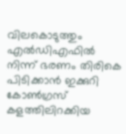വിലകൊടുത്തും എൽഡിഎഫിൽ നിന്ന് ഭരണം തിരികെ പിടിക്കാൻ ഇക്കുറി കോൺഗ്രസ് കളത്തിലിറക്കിയ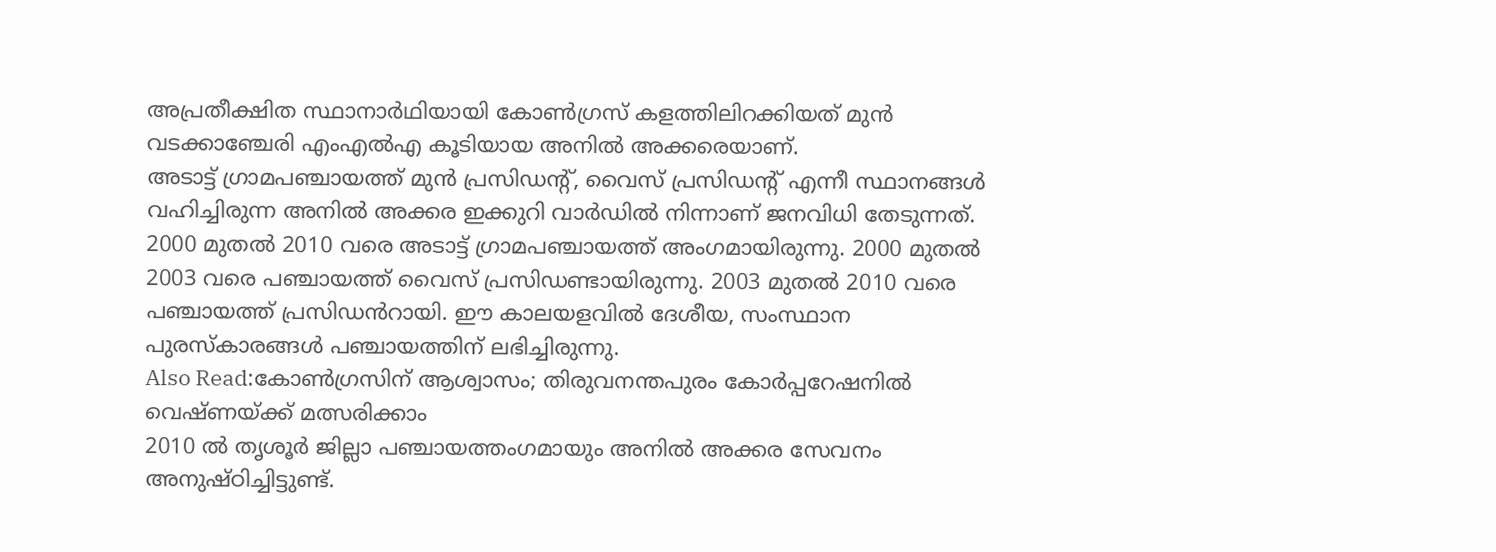അപ്രതീക്ഷിത സ്ഥാനാർഥിയായി കോൺഗ്രസ് കളത്തിലിറക്കിയത് മുൻ വടക്കാഞ്ചേരി എംഎൽഎ കൂടിയായ അനിൽ അക്കരെയാണ്.
അടാട്ട് ഗ്രാമപഞ്ചായത്ത് മുൻ പ്രസിഡന്റ്, വൈസ് പ്രസിഡന്റ് എന്നീ സ്ഥാനങ്ങൾ വഹിച്ചിരുന്ന അനിൽ അക്കര ഇക്കുറി വാർഡിൽ നിന്നാണ് ജനവിധി തേടുന്നത്. 2000 മുതൽ 2010 വരെ അടാട്ട് ഗ്രാമപഞ്ചായത്ത് അംഗമായിരുന്നു. 2000 മുതൽ 2003 വരെ പഞ്ചായത്ത് വൈസ് പ്രസിഡണ്ടായിരുന്നു. 2003 മുതൽ 2010 വരെ പഞ്ചായത്ത് പ്രസിഡൻറായി. ഈ കാലയളവിൽ ദേശീയ, സംസ്ഥാന പുരസ്കാരങ്ങൾ പഞ്ചായത്തിന് ലഭിച്ചിരുന്നു.
Also Read:കോൺഗ്രസിന് ആശ്വാസം; തിരുവനന്തപുരം കോർപ്പറേഷനിൽ വെഷ്ണയ്ക്ക് മത്സരിക്കാം
2010 ൽ തൃശൂർ ജില്ലാ പഞ്ചായത്തംഗമായും അനിൽ അക്കര സേവനം അനുഷ്ഠിച്ചിട്ടുണ്ട്.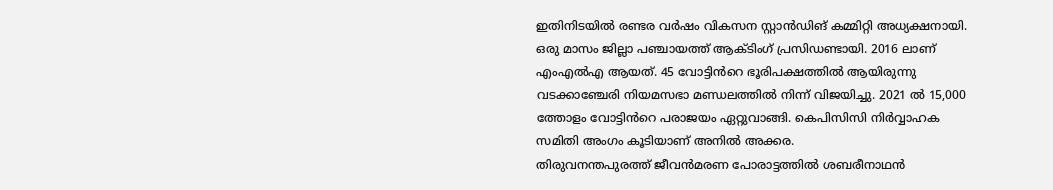ഇതിനിടയിൽ രണ്ടര വർഷം വികസന സ്റ്റാൻഡിങ് കമ്മിറ്റി അധ്യക്ഷനായി. ഒരു മാസം ജില്ലാ പഞ്ചായത്ത് ആക്ടിംഗ് പ്രസിഡണ്ടായി. 2016 ലാണ് എംഎൽഎ ആയത്. 45 വോട്ടിൻറെ ഭൂരിപക്ഷത്തിൽ ആയിരുന്നു വടക്കാഞ്ചേരി നിയമസഭാ മണ്ഡലത്തിൽ നിന്ന് വിജയിച്ചു. 2021 ൽ 15,000 ത്തോളം വോട്ടിൻറെ പരാജയം ഏറ്റുവാങ്ങി. കെപിസിസി നിർവ്വാഹക സമിതി അംഗം കൂടിയാണ് അനിൽ അക്കര.
തിരുവനന്തപുരത്ത് ജീവൻമരണ പോരാട്ടത്തിൽ ശബരീനാഥൻ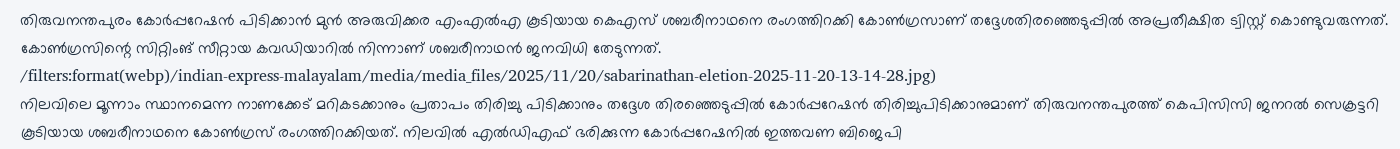തിരുവനന്തപുരം കോർപ്പറേഷൻ പിടിക്കാൻ മുൻ അരുവിക്കര എംഎൽഎ കൂടിയായ കെഎസ് ശബരീനാഥനെ രംഗത്തിറക്കി കോൺഗ്രസാണ് തദ്ദേശതിരഞ്ഞെടുപ്പിൽ അപ്രതീക്ഷിത ട്വിസ്റ്റ് കൊണ്ടുവരുന്നത്. കോൺഗ്രസിന്റെ സിറ്റിംങ് സീറ്റായ കവഡിയാറിൽ നിന്നാണ് ശബരീനാഥൻ ജനവിധി തേടുന്നത്.
/filters:format(webp)/indian-express-malayalam/media/media_files/2025/11/20/sabarinathan-eletion-2025-11-20-13-14-28.jpg)
നിലവിലെ മൂന്നാം സ്ഥാനമെന്ന നാണക്കേട് മറികടക്കാനും പ്രതാപം തിരിച്ചു പിടിക്കാനും തദ്ദേശ തിരഞ്ഞെടുപ്പിൽ കോർപ്പറേഷൻ തിരിച്ചുപിടിക്കാനുമാണ് തിരുവനന്തപുരത്ത് കെപിസിസി ജനറൽ സെക്രട്ടറി കൂടിയായ ശബരീനാഥനെ കോൺഗ്രസ് രംഗത്തിറക്കിയത്. നിലവിൽ എൽഡിഎഫ് ഭരിക്കുന്ന കോർപ്പറേഷനിൽ ഇത്തവണ ബിജെപി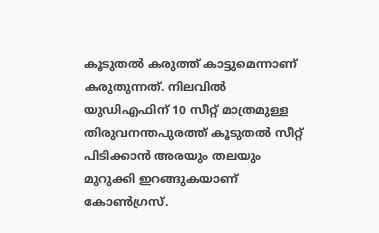കൂടുതൽ കരുത്ത് കാട്ടുമെന്നാണ് കരുതുന്നത്. നിലവിൽ യുഡിഎഫിന് 10 സീറ്റ് മാത്രമുള്ള തിരുവനന്തപുരത്ത് കൂടുതൽ സീറ്റ് പിടിക്കാൻ അരയും തലയും മുറുക്കി ഇറങ്ങുകയാണ് കോൺഗ്രസ്.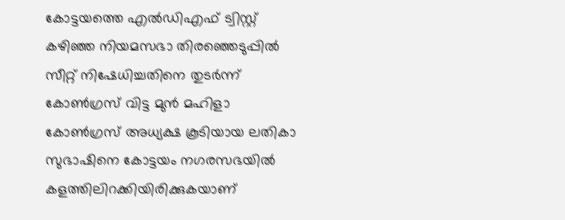കോട്ടയത്തെ എൽഡിഎഫ് ട്വിസ്റ്റ്
കഴിഞ്ഞ നിയമസഭാ തിരഞ്ഞെടുപ്പിൽ സീറ്റ് നിഷേധിച്ചതിനെ തുടർന്ന് കോൺഗ്രസ് വിട്ട മുൻ മഹിളാ കോൺഗ്രസ് അധ്യക്ഷ കൂടിയായ ലതികാ സുഭാഷിനെ കോട്ടയം നഗരസഭയിൽ കളത്തിലിറക്കിയിരിക്കുകയാണ്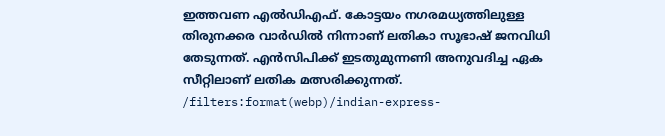ഇത്തവണ എൽഡിഎഫ്. കോട്ടയം നഗരമധ്യത്തിലുള്ള തിരുനക്കര വാർഡിൽ നിന്നാണ് ലതികാ സൂഭാഷ് ജനവിധി തേടുന്നത്. എൻസിപിക്ക് ഇടതുമുന്നണി അനുവദിച്ച ഏക സീറ്റിലാണ് ലതിക മത്സരിക്കുന്നത്.
/filters:format(webp)/indian-express-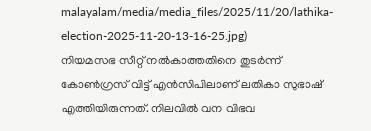malayalam/media/media_files/2025/11/20/lathika-election-2025-11-20-13-16-25.jpg)
നിയമസഭ സീറ്റ് നൽകാത്തതിനെ തുടർന്ന് കോൺഗ്രസ് വിട്ട് എൻസിപിലാണ് ലതികാ സുഭാഷ് എത്തിയിരുന്നത്. നിലവിൽ വന വിഭവ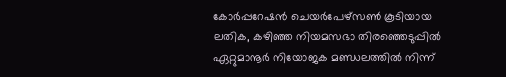കോർപ്പറേഷൻ ചെയർപേഴ്സൺ കൂടിയായ ലതിക, കഴിഞ്ഞ നിയമസഭാ തിരഞ്ഞെടുപ്പിൽ ഏറ്റുമാനൂർ നിയോജക മണ്ഡലത്തിൽ നിന്ന്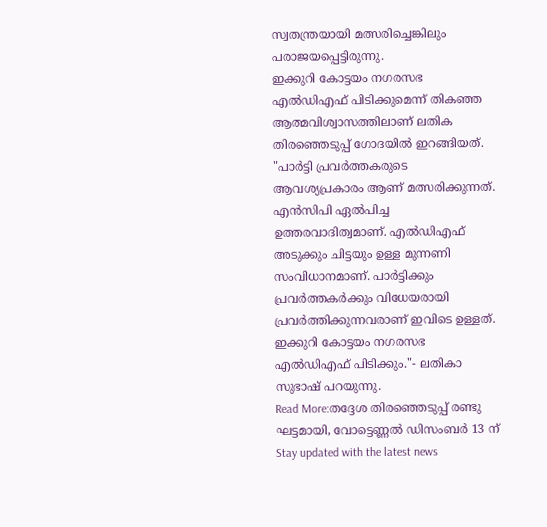സ്വതന്ത്രയായി മത്സരിച്ചെങ്കിലും പരാജയപ്പെട്ടിരുന്നു.
ഇക്കുറി കോട്ടയം നഗരസഭ എൽഡിഎഫ് പിടിക്കുമെന്ന് തികഞ്ഞ ആത്മവിശ്വാസത്തിലാണ് ലതിക തിരഞ്ഞെടുപ്പ് ഗോദയിൽ ഇറങ്ങിയത്. "പാർട്ടി പ്രവർത്തകരുടെ ആവശ്യപ്രകാരം ആണ് മത്സരിക്കുന്നത്. എൻസിപി ഏൽപിച്ച ഉത്തരവാദിത്വമാണ്. എൽഡിഎഫ് അടുക്കും ചിട്ടയും ഉള്ള മുന്നണി സംവിധാനമാണ്. പാർട്ടിക്കും പ്രവർത്തകർക്കും വിധേയരായി പ്രവർത്തിക്കുന്നവരാണ് ഇവിടെ ഉള്ളത്. ഇക്കുറി കോട്ടയം നഗരസഭ എൽഡിഎഫ് പിടിക്കും."- ലതികാ സുഭാഷ് പറയുന്നു.
Read More:തദ്ദേശ തിരഞ്ഞെടുപ്പ് രണ്ടു ഘട്ടമായി, വോട്ടെണ്ണൽ ഡിസംബർ 13 ന്
Stay updated with the latest news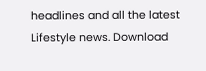headlines and all the latest Lifestyle news. Download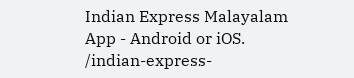Indian Express Malayalam App - Android or iOS.
/indian-express-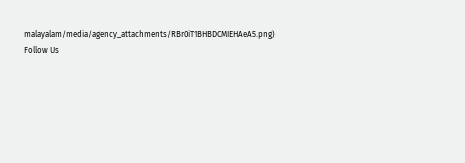malayalam/media/agency_attachments/RBr0iT1BHBDCMIEHAeA5.png)
Follow Us